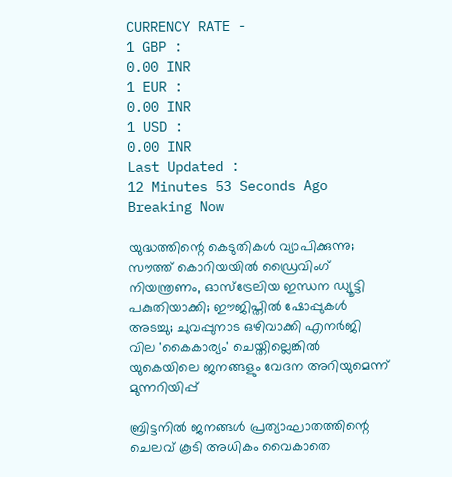CURRENCY RATE -
1 GBP :
0.00 INR
1 EUR :
0.00 INR
1 USD :
0.00 INR
Last Updated :
12 Minutes 53 Seconds Ago
Breaking Now

യുദ്ധത്തിന്റെ കെടുതികള്‍ വ്യാപിക്കുന്നു; സൗത്ത് കൊറിയയില്‍ ഡ്രൈവിംഗ് നിയന്ത്രണം, ഓസ്‌ട്രേലിയ ഇന്ധന ഡ്യൂട്ടി പകുതിയാക്കി; ഈജിപ്തില്‍ ഷോപ്പുകള്‍ അടച്ചു; ചുവപ്പുനാട ഒഴിവാക്കി എനര്‍ജി വില 'കൈകാര്യം' ചെയ്തില്ലെങ്കില്‍ യുകെയിലെ ജനങ്ങളും വേദന അറിയുമെന്ന് മുന്നറിയിപ്പ്

ബ്രിട്ടനില്‍ ജനങ്ങള്‍ പ്രത്യാഘാതത്തിന്റെ ചെലവ് കൂടി അധികം വൈകാതെ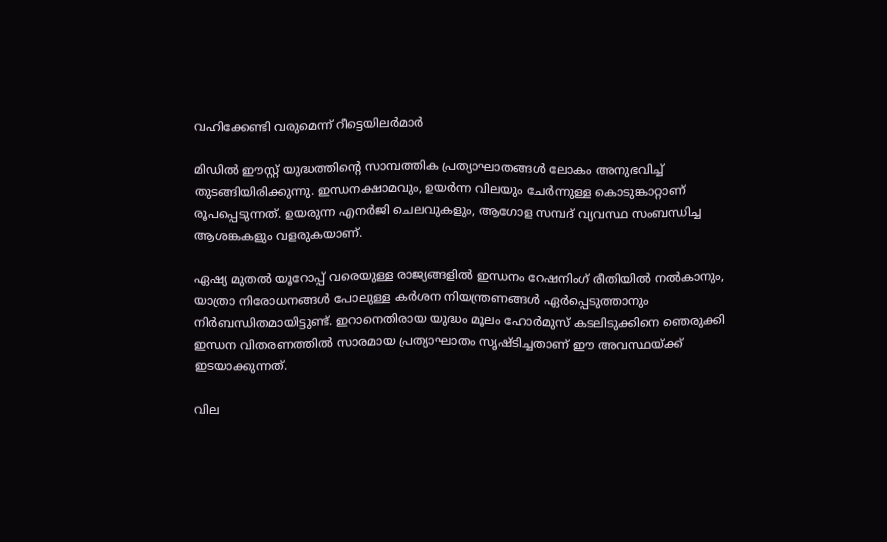വഹിക്കേണ്ടി വരുമെന്ന് റീട്ടെയിലര്‍മാര്‍

മിഡില്‍ ഈസ്റ്റ് യുദ്ധത്തിന്റെ സാമ്പത്തിക പ്രത്യാഘാതങ്ങള്‍ ലോകം അനുഭവിച്ച് തുടങ്ങിയിരിക്കുന്നു. ഇന്ധനക്ഷാമവും, ഉയര്‍ന്ന വിലയും ചേര്‍ന്നുള്ള കൊടുങ്കാറ്റാണ് രൂപപ്പെടുന്നത്. ഉയരുന്ന എനര്‍ജി ചെലവുകളും, ആഗോള സമ്പദ് വ്യവസ്ഥ സംബന്ധിച്ച ആശങ്കകളും വളരുകയാണ്.

ഏഷ്യ മുതല്‍ യൂറോപ്പ് വരെയുള്ള രാജ്യങ്ങളില്‍ ഇന്ധനം റേഷനിംഗ് രീതിയില്‍ നല്‍കാനും, യാത്രാ നിരോധനങ്ങള്‍ പോലുള്ള കര്‍ശന നിയന്ത്രണങ്ങള്‍ ഏര്‍പ്പെടുത്താനും നിര്‍ബന്ധിതമായിട്ടുണ്ട്. ഇറാനെതിരായ യുദ്ധം മൂലം ഹോര്‍മുസ് കടലിടുക്കിനെ ഞെരുക്കി ഇന്ധന വിതരണത്തില്‍ സാരമായ പ്രത്യാഘാതം സൃഷ്ടിച്ചതാണ് ഈ അവസ്ഥയ്ക്ക് ഇടയാക്കുന്നത്.

വില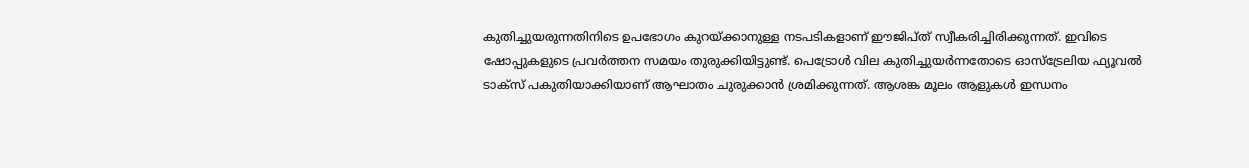കുതിച്ചുയരുന്നതിനിടെ ഉപഭോഗം കുറയ്ക്കാനുള്ള നടപടികളാണ് ഈജിപ്ത് സ്വീകരിച്ചിരിക്കുന്നത്. ഇവിടെ ഷോപ്പുകളുടെ പ്രവര്‍ത്തന സമയം തുരുക്കിയിട്ടുണ്ട്. പെട്രോള്‍ വില കുതിച്ചുയര്‍ന്നതോടെ ഓസ്‌ട്രേലിയ ഫ്യൂവല്‍ ടാക്‌സ് പകുതിയാക്കിയാണ് ആഘാതം ചുരുക്കാന്‍ ശ്രമിക്കുന്നത്. ആശങ്ക മൂലം ആളുകള്‍ ഇന്ധനം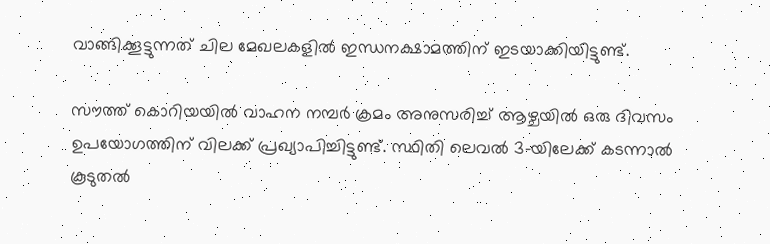വാങ്ങിക്കൂട്ടുന്നത് ചില മേഖലകളില്‍ ഇന്ധനക്ഷാമത്തിന് ഇടയാക്കിയിട്ടുണ്ട്.

സൗത്ത് കൊറിയയില്‍ വാഹന നമ്പര്‍ ക്രമം അനുസരിച്ച് ആഴ്ചയില്‍ ഒരു ദിവസം ഉപയോഗത്തിന് വിലക്ക് പ്രഖ്യാപിച്ചിട്ടുണ്ട്. സ്ഥിതി ലെവല്‍ 3-യിലേക്ക് കടന്നാല്‍ കൂടുതല്‍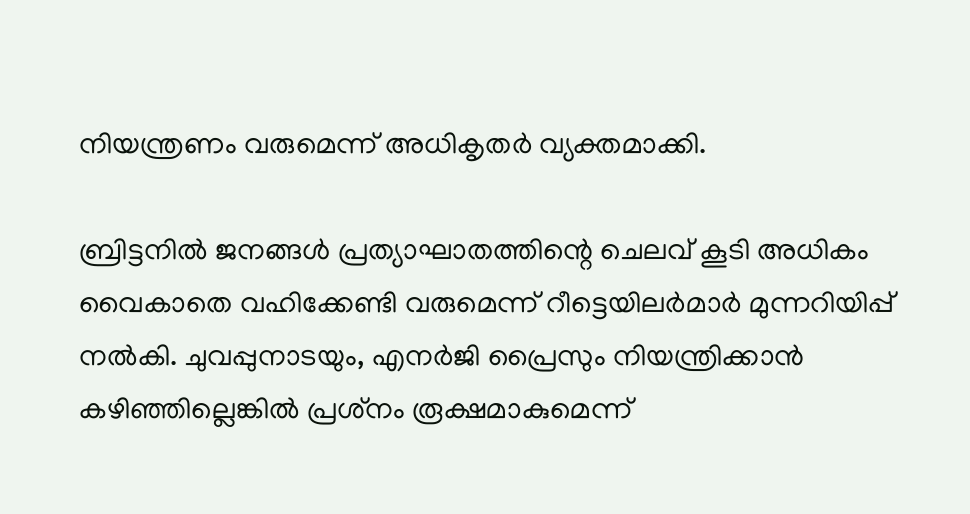നിയന്ത്രണം വരുമെന്ന് അധികൃതര്‍ വ്യക്തമാക്കി.

ബ്രിട്ടനില്‍ ജനങ്ങള്‍ പ്രത്യാഘാതത്തിന്റെ ചെലവ് കൂടി അധികം വൈകാതെ വഹിക്കേണ്ടി വരുമെന്ന് റീട്ടെയിലര്‍മാര്‍ മുന്നറിയിപ്പ് നല്‍കി. ചുവപ്പുനാടയും, എനര്‍ജി പ്രൈസും നിയന്ത്രിക്കാന്‍ കഴിഞ്ഞില്ലെങ്കില്‍ പ്രശ്‌നം രൂക്ഷമാകുമെന്ന്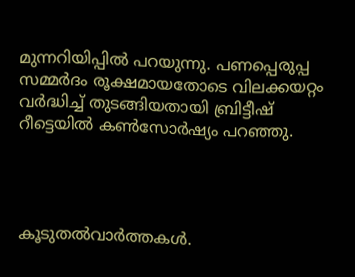മുന്നറിയിപ്പില്‍ പറയുന്നു. പണപ്പെരുപ്പ സമ്മര്‍ദം രൂക്ഷമായതോടെ വിലക്കയറ്റം വര്‍ദ്ധിച്ച് തുടങ്ങിയതായി ബ്രിട്ടീഷ് റീട്ടെയില്‍ കണ്‍സോര്‍ഷ്യം പറഞ്ഞു.




കൂടുതല്‍വാര്‍ത്തകള്‍.